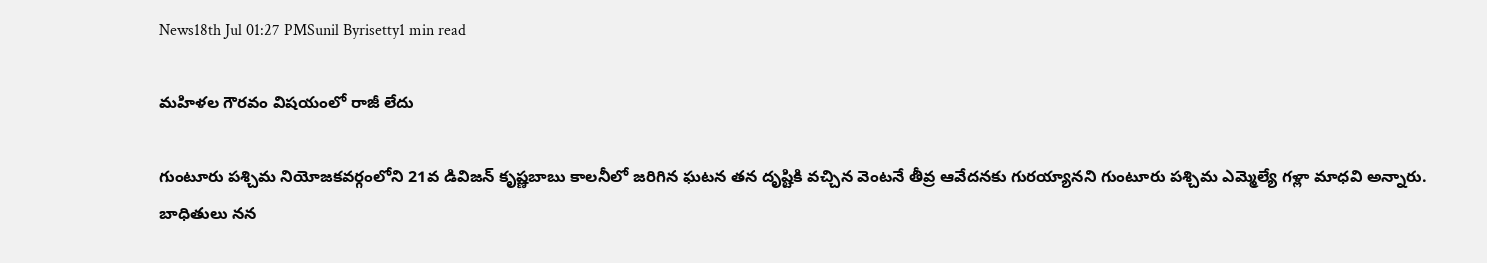News18th Jul 01:27 PMSunil Byrisetty1 min read

మహిళల గౌరవం విషయంలో రాజీ లేదు

గుంటూరు పశ్చిమ నియోజకవర్గంలోని 21వ డివిజన్ కృష్ణబాబు కాలనీలో జరిగిన ఘటన తన దృష్టికి వచ్చిన వెంటనే తీవ్ర ఆవేదనకు గురయ్యానని గుంటూరు పశ్చిమ ఎమ్మెల్యే గళ్లా మాధవి అన్నారు. బాధితులు నన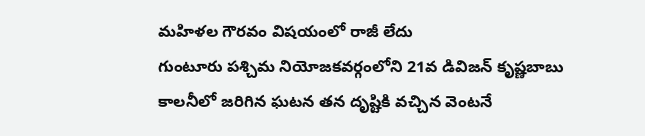మహిళల గౌరవం విషయంలో రాజీ లేదు
గుంటూరు పశ్చిమ నియోజకవర్గంలోని 21వ డివిజన్ కృష్ణబాబు కాలనీలో జరిగిన ఘటన తన దృష్టికి వచ్చిన వెంటనే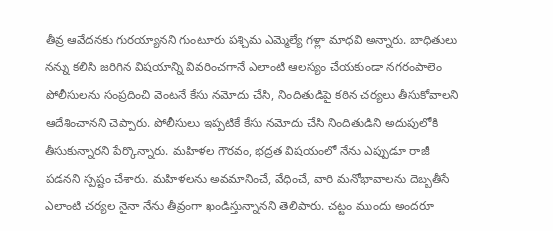తీవ్ర ఆవేదనకు గురయ్యానని గుంటూరు పశ్చిమ ఎమ్మెల్యే గళ్లా మాధవి అన్నారు. బాధితులు నన్ను కలిసి జరిగిన విషయాన్ని వివరించగానే ఎలాంటి ఆలస్యం చేయకుండా నగరంపాలెం పోలీసులను సంప్రదించి వెంటనే కేసు నమోదు చేసి, నిందితుడిపై కఠిన చర్యలు తీసుకోవాలని ఆదేశించానని చెప్పారు. పోలీసులు ఇప్పటికే కేసు నమోదు చేసి నిందితుడిని అదుపులోకి తీసుకున్నారని పేర్కొన్నారు. మహిళల గౌరవం, భద్రత విషయంలో నేను ఎప్పుడూ రాజీ పడనని స్పష్టం చేశారు. మహిళలను అవమానించే, వేధించే, వారి మనోభావాలను దెబ్బతీసే ఎలాంటి చర్యల నైనా నేను తీవ్రంగా ఖండిస్తున్నానని తెలిపారు. చట్టం ముందు అందరూ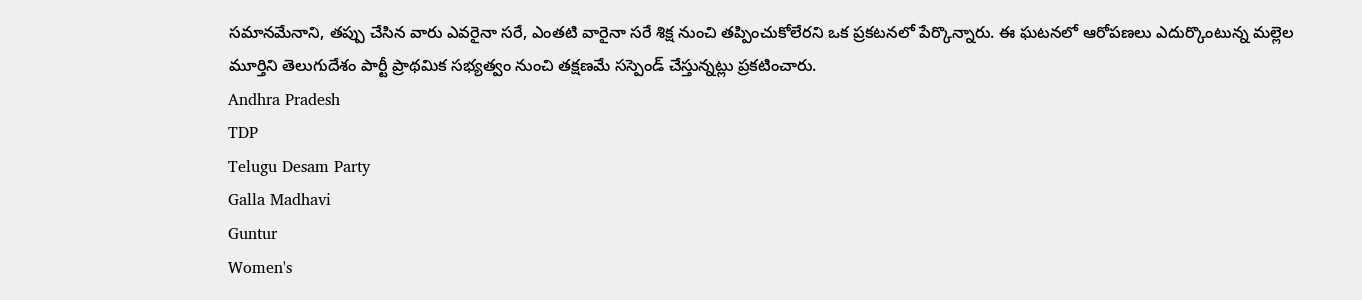సమానమేనాని, తప్పు చేసిన వారు ఎవరైనా సరే, ఎంతటి వారైనా సరే శిక్ష నుంచి తప్పించుకోలేరని ఒక ప్రకటనలో పేర్కొన్నారు. ఈ ఘటనలో ఆరోపణలు ఎదుర్కొంటున్న మల్లెల మూర్తిని తెలుగుదేశం పార్టీ ప్రాథమిక సభ్యత్వం నుంచి తక్షణమే సస్పెండ్ చేస్తున్నట్లు ప్రకటించారు.
Andhra Pradesh
TDP
Telugu Desam Party
Galla Madhavi
Guntur
Women's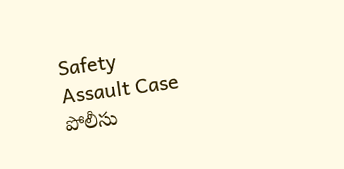Safety
Assault Case
పోలీసు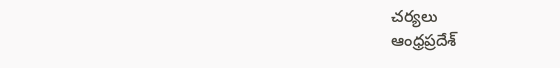చర్యలు
ఆంధ్రప్రదేశ్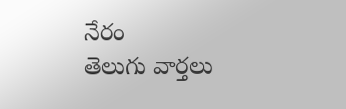నేరం
తెలుగు వార్తలు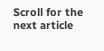Scroll for the next article